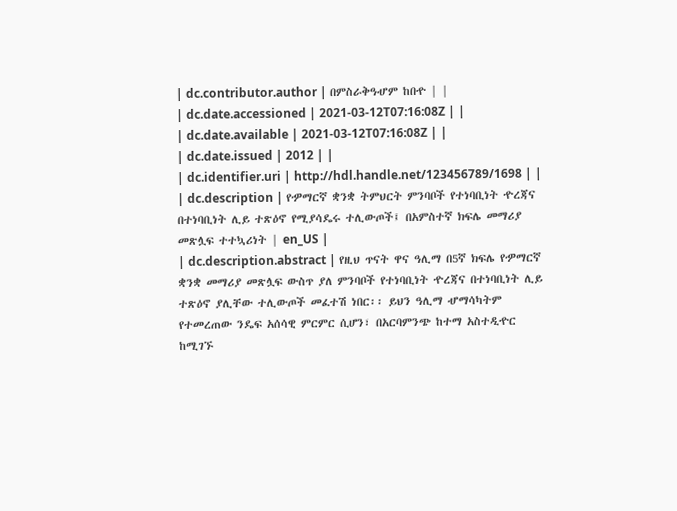| dc.contributor.author | በምስራቅዓሇም ከበዯ | |
| dc.date.accessioned | 2021-03-12T07:16:08Z | |
| dc.date.available | 2021-03-12T07:16:08Z | |
| dc.date.issued | 2012 | |
| dc.identifier.uri | http://hdl.handle.net/123456789/1698 | |
| dc.description | የዏማርኛ ቋንቋ ትምህርት ምንባቦች የተነባቢነት ዯረጃና በተነባቢነት ሊይ ተጽዕኖ የሚያሳዴሩ ተሊውጦች፤ በአምስተኛ ክፍሌ መማሪያ መጽሏፍ ተተኳሪነት | en_US |
| dc.description.abstract | የዚህ ጥናት ዋና ዓሊማ በ5ኛ ክፍሌ የዏማርኛ ቋንቋ መማሪያ መጽሏፍ ውስጥ ያለ ምንባቦች የተነባቢነት ዯረጃና በተነባቢነት ሊይ ተጽዕኖ ያሊቸው ተሊውጦች መፈተሽ ነበር፡፡ ይህን ዓሊማ ሇማሳካትም የተመረጠው ንዴፍ አሰሳዊ ምርምር ሲሆን፣ በአርባምንጭ ከተማ አስተዲዯር ከሚገኙ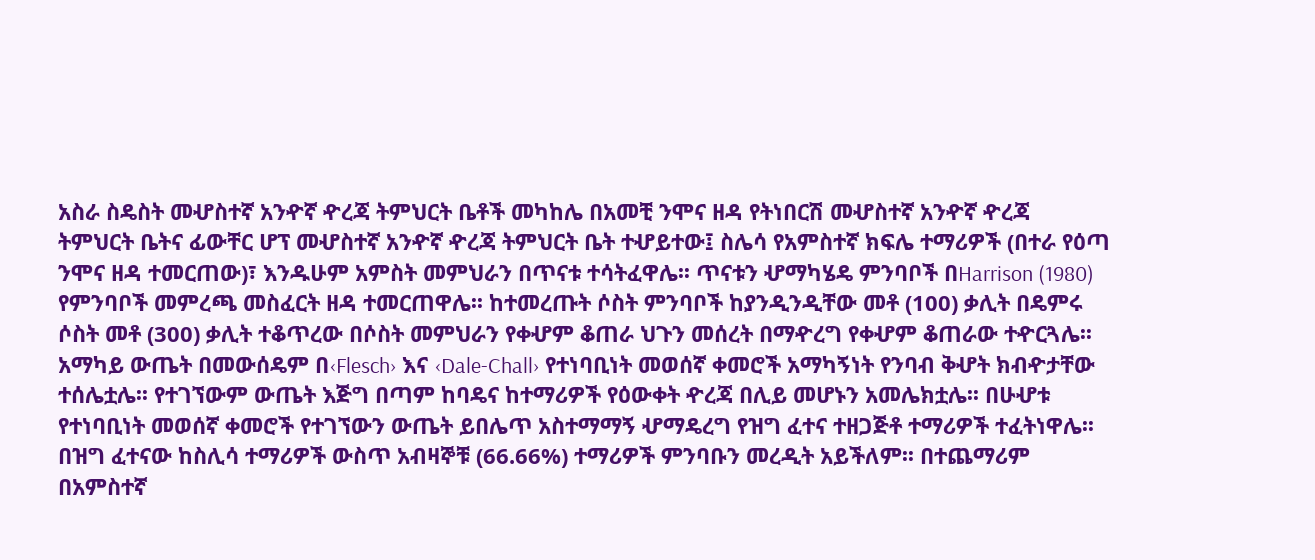አስራ ስዴስት መሇስተኛ አንዯኛ ዯረጃ ትምህርት ቤቶች መካከሌ በአመቺ ንሞና ዘዳ የትነበርሽ መሇስተኛ አንዯኛ ዯረጃ ትምህርት ቤትና ፊውቸር ሆፕ መሇስተኛ አንዯኛ ዯረጃ ትምህርት ቤት ተሇይተው፤ ስሌሳ የአምስተኛ ክፍሌ ተማሪዎች (በተራ የዕጣ ንሞና ዘዳ ተመርጠው)፣ እንዱሁም አምስት መምህራን በጥናቱ ተሳትፈዋሌ፡፡ ጥናቱን ሇማካሄዴ ምንባቦች በHarrison (1980) የምንባቦች መምረጫ መስፈርት ዘዳ ተመርጠዋሌ፡፡ ከተመረጡት ሶስት ምንባቦች ከያንዲንዲቸው መቶ (100) ቃሊት በዴምሩ ሶስት መቶ (300) ቃሊት ተቆጥረው በሶስት መምህራን የቀሇም ቆጠራ ህጉን መሰረት በማዯረግ የቀሇም ቆጠራው ተዯርጓሌ፡፡ አማካይ ውጤት በመውሰዴም በ‹Flesch› እና ‹Dale-Chall› የተነባቢነት መወሰኛ ቀመሮች አማካኝነት የንባብ ቅሇት ክብዯታቸው ተሰሌቷሌ፡፡ የተገኘውም ውጤት እጅግ በጣም ከባዴና ከተማሪዎች የዕውቀት ዯረጃ በሊይ መሆኑን አመሌክቷሌ፡፡ በሁሇቱ የተነባቢነት መወሰኛ ቀመሮች የተገኘውን ውጤት ይበሌጥ አስተማማኝ ሇማዴረግ የዝግ ፈተና ተዘጋጅቶ ተማሪዎች ተፈትነዋሌ፡፡ በዝግ ፈተናው ከስሊሳ ተማሪዎች ውስጥ አብዛኞቹ (66.66%) ተማሪዎች ምንባቡን መረዲት አይችለም፡፡ በተጨማሪም በአምስተኛ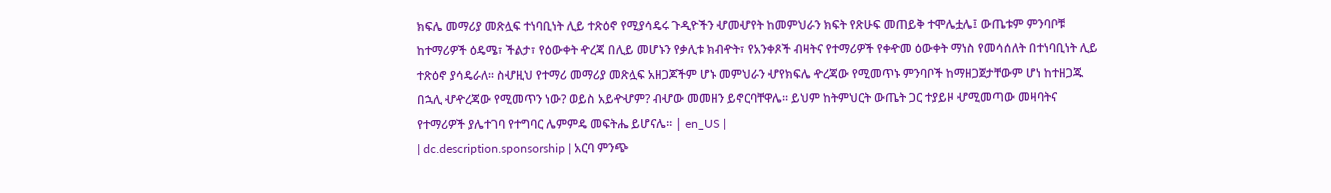ክፍሌ መማሪያ መጽሏፍ ተነባቢነት ሊይ ተጽዕኖ የሚያሳዴሩ ጉዲዮችን ሇመሇየት ከመምህራን ክፍት የጽሁፍ መጠይቅ ተሞሌቷሌ፤ ውጤቱም ምንባቦቹ ከተማሪዎች ዕዴሜ፣ ችልታ፣ የዕውቀት ዯረጃ በሊይ መሆኑን የቃሊቱ ክብዯት፣ የአንቀጾች ብዛትና የተማሪዎች የቀዯመ ዕውቀት ማነስ የመሳሰለት በተነባቢነት ሊይ ተጽዕኖ ያሳዴራለ፡፡ ስሇዚህ የተማሪ መማሪያ መጽሏፍ አዘጋጆችም ሆኑ መምህራን ሇየክፍሌ ዯረጃው የሚመጥኑ ምንባቦች ከማዘጋጀታቸውም ሆነ ከተዘጋጁ በኋሊ ሇዯረጃው የሚመጥን ነው? ወይስ አይዯሇም? ብሇው መመዘን ይኖርባቸዋሌ፡፡ ይህም ከትምህርት ውጤት ጋር ተያይዞ ሇሚመጣው መዛባትና የተማሪዎች ያሌተገባ የተግባር ሌምምዴ መፍትሔ ይሆናሌ፡፡ | en_US |
| dc.description.sponsorship | አርባ ምንጭ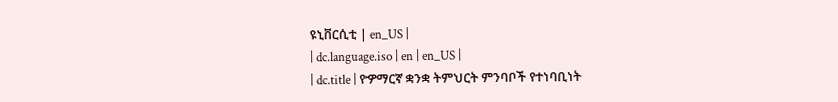ዩኒቨርሲቲ | en_US |
| dc.language.iso | en | en_US |
| dc.title | የዏማርኛ ቋንቋ ትምህርት ምንባቦች የተነባቢነት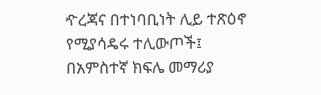ዯረጃና በተነባቢነት ሊይ ተጽዕኖ የሚያሳዴሩ ተሊውጦች፤ በአምስተኛ ክፍሌ መማሪያ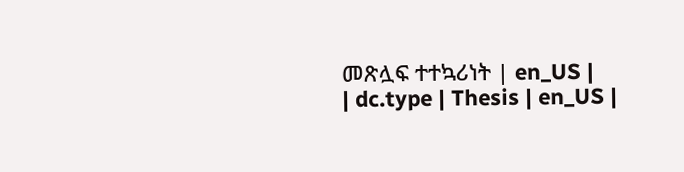መጽሏፍ ተተኳሪነት | en_US |
| dc.type | Thesis | en_US |